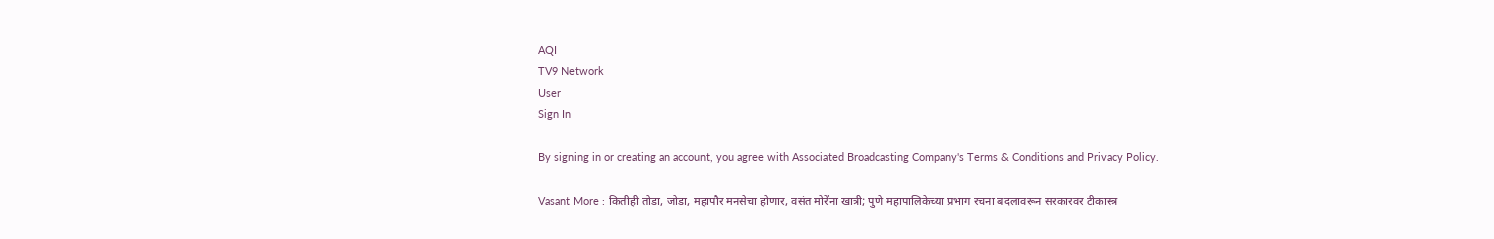AQI
TV9 Network
User
Sign In

By signing in or creating an account, you agree with Associated Broadcasting Company's Terms & Conditions and Privacy Policy.

Vasant More : कितीही तोडा, जोडा, महापौर मनसेचा होणार, वसंत मोरेंना खात्री; पुणे महापालिकेच्या प्रभाग रचना बदलावरून सरकारवर टीकास्त्र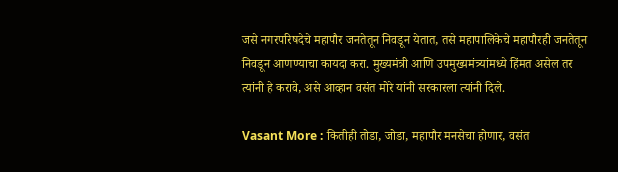जसे नगरपरिषदेचे महापौर जनतेतून निवडून येतात, तसे महापालिकेचे महापौरही जनतेतून निवडून आणण्याचा कायदा करा. मुख्यमंत्री आणि उपमुख्यमंत्र्यांमध्ये हिंमत असेल तर त्यांनी हे करावे, असे आव्हान वसंत मोरे यांनी सरकारला त्यांनी दिले.

Vasant More : कितीही तोडा, जोडा, महापौर मनसेचा होणार, वसंत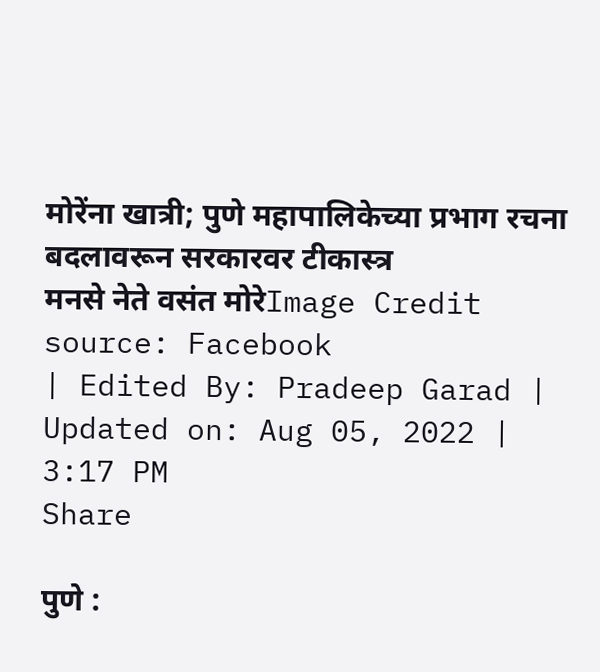मोरेंना खात्री; पुणे महापालिकेच्या प्रभाग रचना बदलावरून सरकारवर टीकास्त्र
मनसे नेते वसंत मोरेImage Credit source: Facebook
| Edited By: Pradeep Garad | Updated on: Aug 05, 2022 | 3:17 PM
Share

पुणे :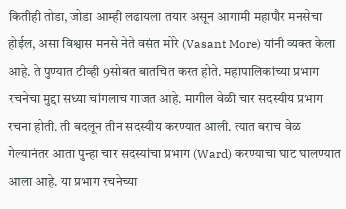कितीही तोडा, जोडा आम्ही लढायला तयार असून आगामी महापौर मनसेचा होईल, असा विश्वास मनसे नेते वसंत मोरे (Vasant More) यांनी व्यक्त केला आहे. ते पुण्यात टीव्ही 9सोबत बातचित करत होते. महापालिकांच्या प्रभाग रचनेचा मुद्दा सध्या चांगलाच गाजत आहे. मागील वेळी चार सदस्यीय प्रभाग रचना होती. ती बदलून तीन सदस्यीय करण्यात आली. त्यात बराच वेळ गेल्यानंतर आता पुन्हा चार सदस्यांचा प्रभाग (Ward) करण्याचा घाट घालण्यात आला आहे. या प्रभाग रचनेच्या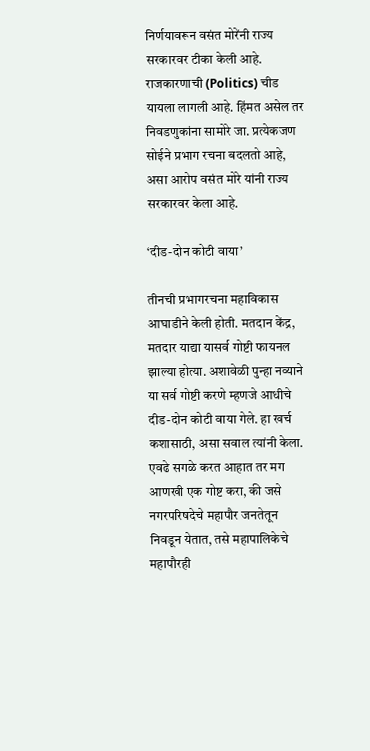निर्णयावरून वसंत मोरेंनी राज्य सरकारवर टीका केली आहे. राजकारणाची (Politics) चीड यायला लागली आहे. हिंमत असेल तर निवडणुकांना सामोरे जा. प्रत्येकजण सोईने प्रभाग रचना बदलतो आहे, असा आरोप वसंत मोरे यांनी राज्य सरकारवर केला आहे.

‘दीड-दोन कोटी वाया’

तीनची प्रभागरचना महाविकास आघाडीने केली होती. मतदान केंद्र, मतदार याद्या यासर्व गोष्टी फायनल झाल्या होत्या. अशावेळी पुन्हा नव्याने या सर्व गोष्टी करणे म्हणजे आधीचे दीड-दोन कोटी वाया गेले. हा खर्च कशासाठी, असा सवाल त्यांनी केला. एवढे सगळे करत आहात तर मग आणखी एक गोष्ट करा, की जसे नगरपरिषदेचे महापौर जनतेतून निवडून येतात, तसे महापालिकेचे महापौरही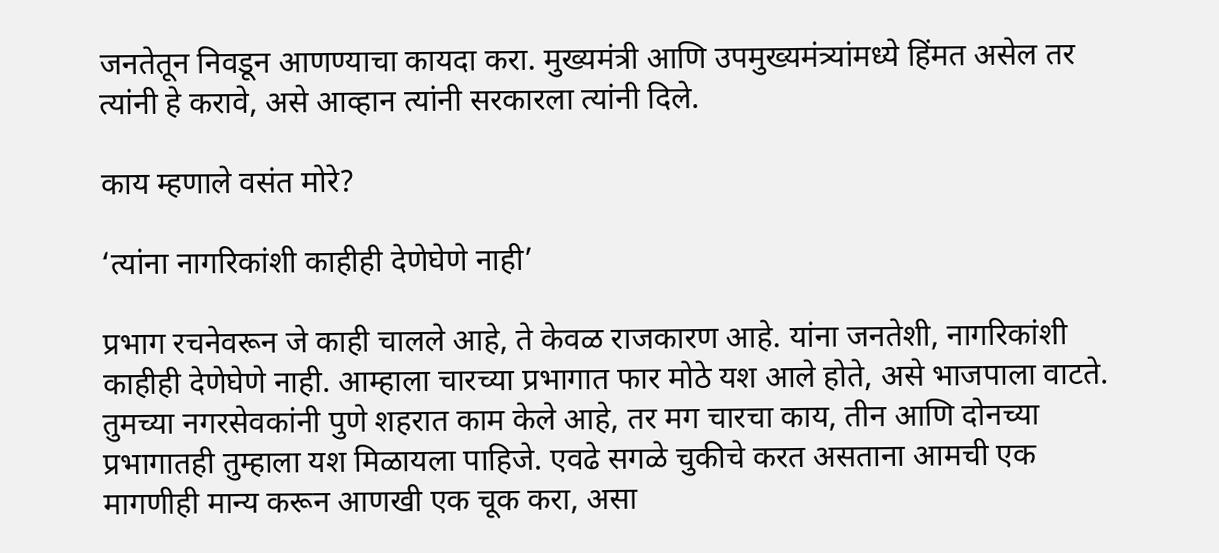जनतेतून निवडून आणण्याचा कायदा करा. मुख्यमंत्री आणि उपमुख्यमंत्र्यांमध्ये हिंमत असेल तर त्यांनी हे करावे, असे आव्हान त्यांनी सरकारला त्यांनी दिले.

काय म्हणाले वसंत मोरे?

‘त्यांना नागरिकांशी काहीही देणेघेणे नाही’

प्रभाग रचनेवरून जे काही चालले आहे, ते केवळ राजकारण आहे. यांना जनतेशी, नागरिकांशी काहीही देणेघेणे नाही. आम्हाला चारच्या प्रभागात फार मोठे यश आले होते, असे भाजपाला वाटते. तुमच्या नगरसेवकांनी पुणे शहरात काम केले आहे, तर मग चारचा काय, तीन आणि दोनच्या प्रभागातही तुम्हाला यश मिळायला पाहिजे. एवढे सगळे चुकीचे करत असताना आमची एक मागणीही मान्य करून आणखी एक चूक करा, असा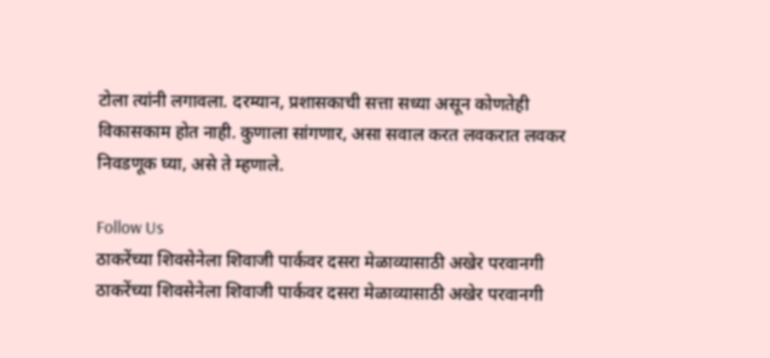टोला त्यांनी लगावला. दरम्यान, प्रशासकाची सत्ता सध्या असून कोणतेही विकासकाम होत नाही. कुणाला सांगणार, असा सवाल करत लवकरात लवकर निवडणूक घ्या, असे ते म्हणाले.

Follow Us
ठाकरेंच्या शिवसेनेला शिवाजी पार्कवर दसरा मेळाव्यासाठी अखेर परवानगी
ठाकरेंच्या शिवसेनेला शिवाजी पार्कवर दसरा मेळाव्यासाठी अखेर परवानगी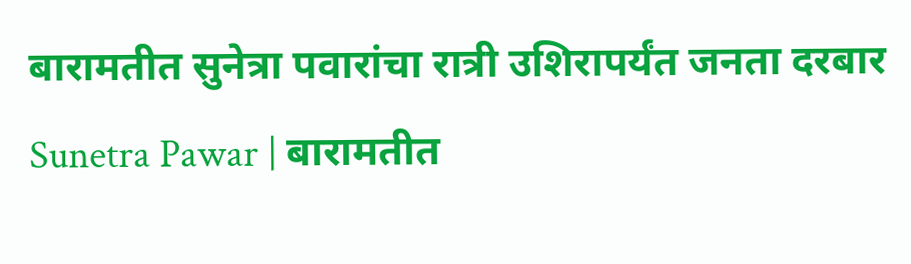बारामतीत सुनेत्रा पवारांचा रात्री उशिरापर्यंत जनता दरबार
Sunetra Pawar | बारामतीत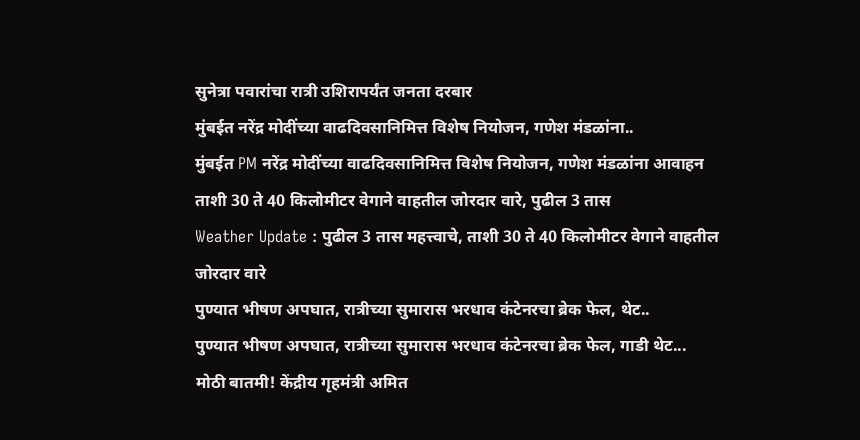सुनेत्रा पवारांचा रात्री उशिरापर्यंत जनता दरबार
मुंबईत नरेंद्र मोदींच्या वाढदिवसानिमित्त विशेष नियोजन, गणेश मंडळांना..
मुंबईत PM नरेंद्र मोदींच्या वाढदिवसानिमित्त विशेष नियोजन, गणेश मंडळांना आवाहन
ताशी 30 ते 40 किलोमीटर वेगाने वाहतील जोरदार वारे, पुढील 3 तास
Weather Update : पुढील 3 तास महत्त्वाचे, ताशी 30 ते 40 किलोमीटर वेगाने वाहतील जोरदार वारे
पुण्यात भीषण अपघात, रात्रीच्या सुमारास भरधाव कंटेनरचा ब्रेक फेल, थेट..
पुण्यात भीषण अपघात, रात्रीच्या सुमारास भरधाव कंटेनरचा ब्रेक फेल, गाडी थेट...
मोठी बातमी! केंद्रीय गृहमंत्री अमित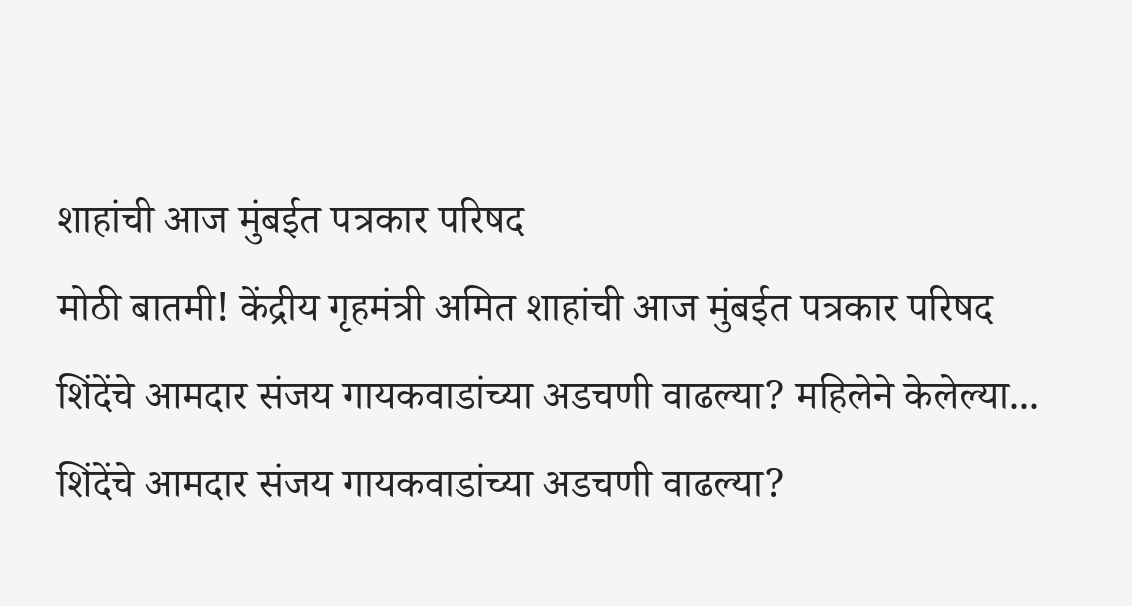शाहांची आज मुंबईत पत्रकार परिषद
मोठी बातमी! केंद्रीय गृहमंत्री अमित शाहांची आज मुंबईत पत्रकार परिषद
शिंदेंचे आमदार संजय गायकवाडांच्या अडचणी वाढल्या? महिलेने केलेल्या...
शिंदेंचे आमदार संजय गायकवाडांच्या अडचणी वाढल्या?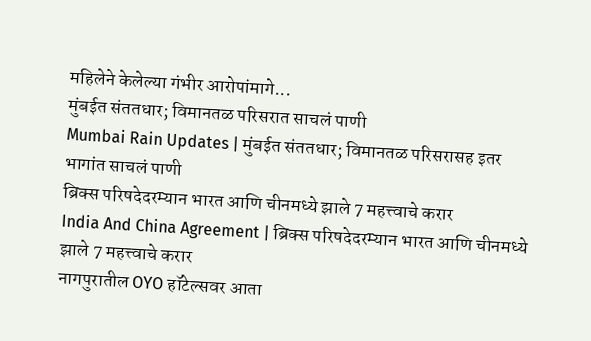महिलेने केलेल्या गंभीर आरोपांमागे...
मुंबईत संततधार; विमानतळ परिसरात साचलं पाणी
Mumbai Rain Updates | मुंबईत संततधार; विमानतळ परिसरासह इतर भागांत साचलं पाणी
ब्रिक्स परिषदेदरम्यान भारत आणि चीनमध्ये झाले 7 महत्त्वाचे करार
India And China Agreement | ब्रिक्स परिषदेदरम्यान भारत आणि चीनमध्ये झाले 7 महत्त्वाचे करार
नागपुरातील OYO हॉटेल्सवर आता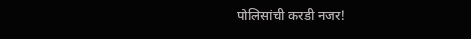पोलिसांची करडी नजर!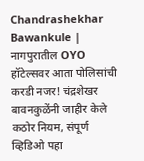Chandrashekhar Bawankule | नागपुरातील OYO हॉटेल्सवर आता पोलिसांची करडी नजर! चंद्रशेखर बावनकुळेंनी जाहीर केले कठोर नियम, संपूर्ण व्हिडिओ पहा